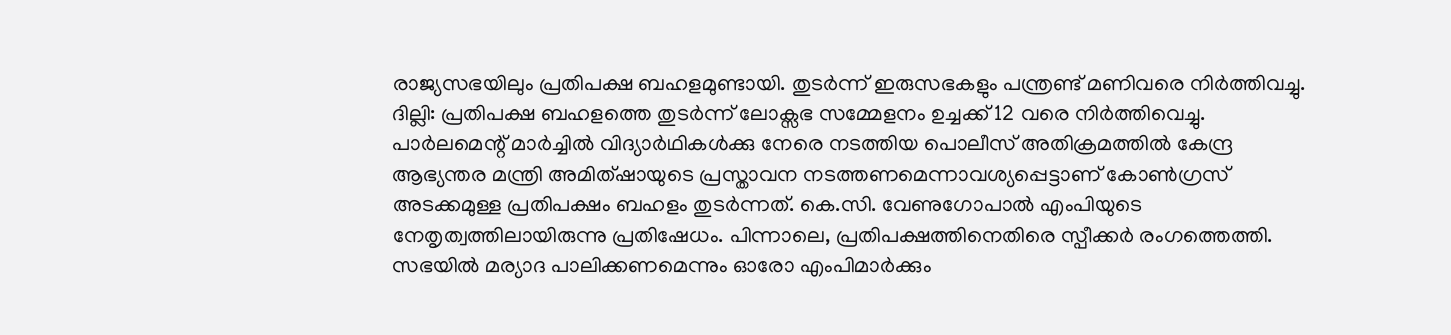രാജ്യസഭയിലും പ്രതിപക്ഷ ബഹളമുണ്ടായി. തുടർന്ന് ഇരുസഭകളും പന്ത്രണ്ട് മണിവരെ നിർത്തിവച്ചു.
ദില്ലി: പ്രതിപക്ഷ ബഹളത്തെ തുടർന്ന് ലോക്സഭ സമ്മേളനം ഉച്ചക്ക് 12 വരെ നിർത്തിവെച്ചു. പാർലമെന്റ് മാർച്ചിൽ വിദ്യാർഥികൾക്കു നേരെ നടത്തിയ പൊലീസ് അതിക്രമത്തിൽ കേന്ദ്ര ആഭ്യന്തര മന്ത്രി അമിത്ഷായുടെ പ്രസ്താവന നടത്തണമെന്നാവശ്യപ്പെട്ടാണ് കോൺഗ്രസ് അടക്കമുള്ള പ്രതിപക്ഷം ബഹളം തുടർന്നത്. കെ.സി. വേണുഗോപാൽ എംപിയുടെ നേതൃത്വത്തിലായിരുന്നു പ്രതിഷേധം. പിന്നാലെ, പ്രതിപക്ഷത്തിനെതിരെ സ്പീക്കർ രംഗത്തെത്തി. സഭയിൽ മര്യാദ പാലിക്കണമെന്നും ഓരോ എംപിമാർക്കും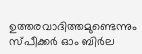ഉത്തരവാദിത്തമുണ്ടെന്നും സ്പീക്കർ ഓം ബിർല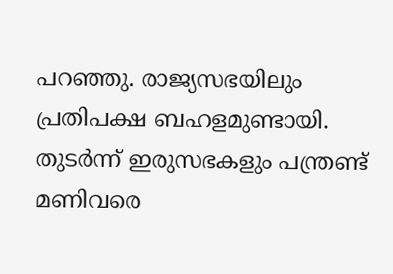പറഞ്ഞു. രാജ്യസഭയിലും പ്രതിപക്ഷ ബഹളമുണ്ടായി. തുടർന്ന് ഇരുസഭകളും പന്ത്രണ്ട് മണിവരെ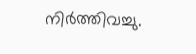നിർത്തിവച്ചു.